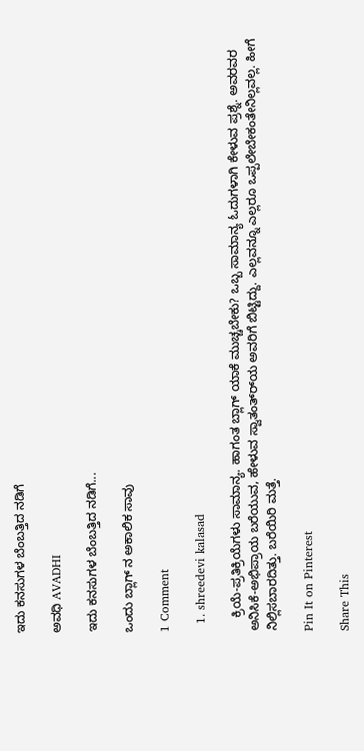ಇದು ಕನಸುಗಳ ಬೆಂಬತ್ತಿದ ನಡಿಗೆ‍

ಅವಧಿ AVADHI

ಇದು ಕನಸುಗಳ ಬೆಂಬತ್ತಿದ ನಡಿಗೆ...

ಒಂದು ಬ್ಲಾಗ್ ನ ಅಕಾಲಿಕ ಸಾವು

1 Comment

  1. shreedevi kalasad

    ಕ್ರಿಯೆ-ಪ್ರತಿಕ್ರಿಯೆಗಳು ಸಾಮಾನ್ಯ. ಹಾಗಂತ ಬ್ಲಾಗ್ ಯಾಕೆ ಮುಚ್ಚಬೇಕು? ಒಬ್ಬ ಸಾಮಾನ್ಯ ಓದುಗಳಾಗಿ ಕೇಳುವ ಪ್ರಶ್ನೆ. ಅವರವರ ಅನಿಸಿಕೆ-ಅಭಿಪ್ರಾಯ ಬರೆಯುವ, ಹೇಳುವ ಸ್ವಾತಂತ್ರ್‍ಯ ಅವರಿಗೆ ಬಿಟ್ಟಿದ್ದು. ಎಲ್ಲವನ್ನೂ ಎಲ್ಲರೂ ಒಪ್ಪಲೇಬೇಕಂತೇನಿಲ್ಲವಲ್ಲ. ಹೀಗೆ ನಿಲ್ಲಿಸಬಾರದಿತ್ತು. ಬರೆಯಿರಿ ಮತ್ತೆ.

Pin It on Pinterest

Share This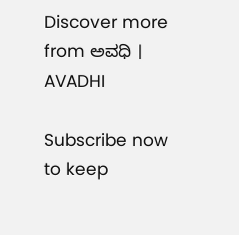Discover more from ಅವಧಿ । AVADHI

Subscribe now to keep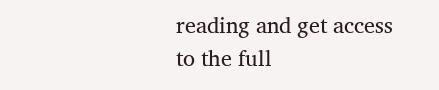reading and get access to the full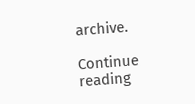archive.

Continue reading